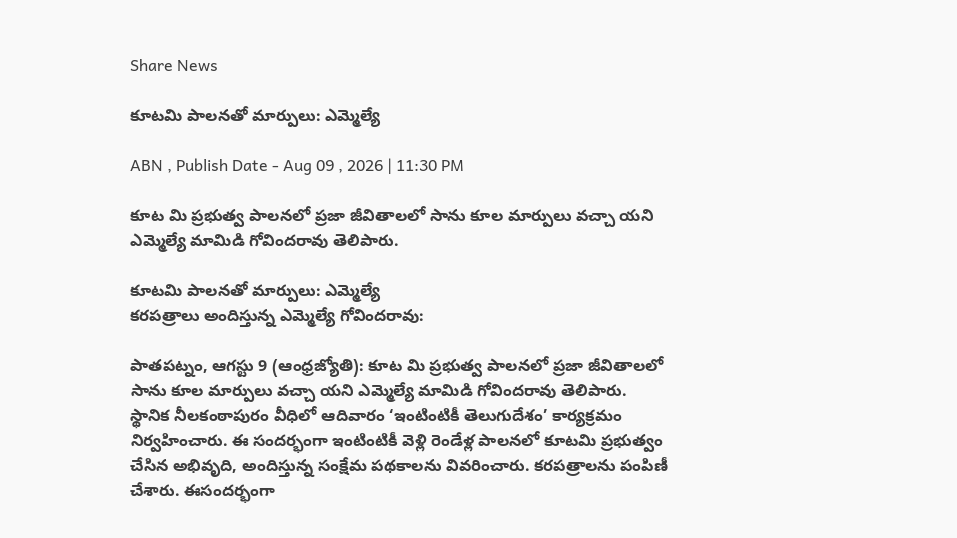Share News

కూటమి పాలనతో మార్పులు: ఎమ్మెల్యే

ABN , Publish Date - Aug 09 , 2026 | 11:30 PM

కూట మి ప్రభుత్వ పాలనలో ప్రజా జీవితాలలో సాను కూల మార్పులు వచ్చా యని ఎమ్మెల్యే మామిడి గోవిందరావు తెలిపారు.

కూటమి పాలనతో మార్పులు: ఎమ్మెల్యే
కరపత్రాలు అందిస్తున్న ఎమ్మెల్యే గోవిందరావు:

పాతపట్నం, ఆగస్టు 9 (ఆంధ్రజ్యోతి): కూట మి ప్రభుత్వ పాలనలో ప్రజా జీవితాలలో సాను కూల మార్పులు వచ్చా యని ఎమ్మెల్యే మామిడి గోవిందరావు తెలిపారు. స్థానిక నీలకంఠాపురం వీధిలో ఆదివారం ‘ఇంటింటికీ తెలుగుదేశం’ కార్యక్రమం నిర్వహించారు. ఈ సందర్భంగా ఇంటింటికీ వెళ్లి రెండేళ్ల పాలనలో కూటమి ప్రభుత్వం చేసిన అభివృది, అందిస్తున్న సంక్షేమ పథకాలను వివరించారు. కరపత్రాలను పంపిణీ చేశారు. ఈసందర్భంగా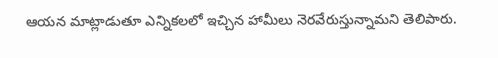ఆయన మాట్లాడుతూ ఎన్నికలలో ఇచ్చిన హామీలు నెరవేరుస్తున్నామని తెలిపారు.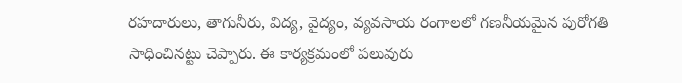రహదారులు, తాగునీరు, విద్య, వైద్యం, వ్యవసాయ రంగాలలో గణనీయమైన పురోగతి సాధించినట్టు చెప్పారు. ఈ కార్యక్రమంలో పలువురు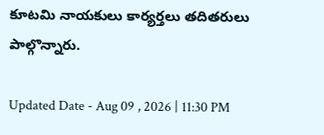కూటమి నాయకులు కార్యర్తలు తదితరులు పాల్గొన్నారు.

Updated Date - Aug 09 , 2026 | 11:30 PM